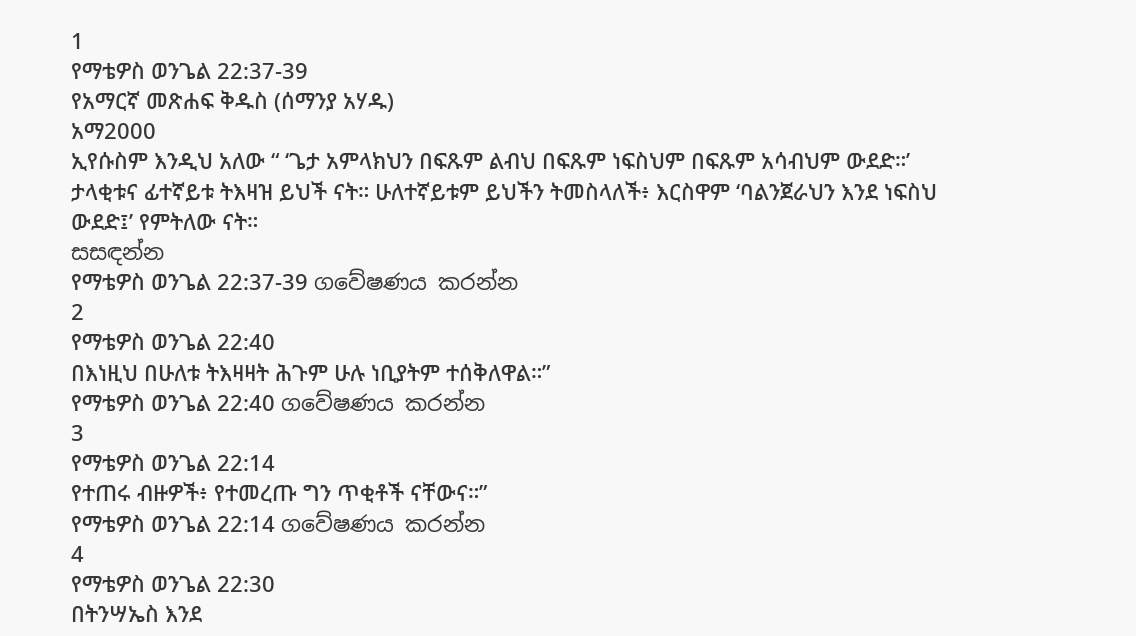1
የማቴዎስ ወንጌል 22:37-39
የአማርኛ መጽሐፍ ቅዱስ (ሰማንያ አሃዱ)
አማ2000
ኢየሱስም እንዲህ አለው “ ‘ጌታ አምላክህን በፍጹም ልብህ በፍጹም ነፍስህም በፍጹም አሳብህም ውደድ።’ ታላቂቱና ፊተኛይቱ ትእዛዝ ይህች ናት። ሁለተኛይቱም ይህችን ትመስላለች፥ እርስዋም ‘ባልንጀራህን እንደ ነፍስህ ውደድ፤’ የምትለው ናት።
සසඳන්න
የማቴዎስ ወንጌል 22:37-39 ගවේෂණය කරන්න
2
የማቴዎስ ወንጌል 22:40
በእነዚህ በሁለቱ ትእዛዛት ሕጉም ሁሉ ነቢያትም ተሰቅለዋል።”
የማቴዎስ ወንጌል 22:40 ගවේෂණය කරන්න
3
የማቴዎስ ወንጌል 22:14
የተጠሩ ብዙዎች፥ የተመረጡ ግን ጥቂቶች ናቸውና።”
የማቴዎስ ወንጌል 22:14 ගවේෂණය කරන්න
4
የማቴዎስ ወንጌል 22:30
በትንሣኤስ እንደ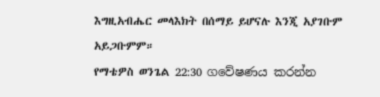እግዚአብሔር መላእክት በሰማይ ይሆናሉ እንጂ አያገቡም አይጋቡምም።
የማቴዎስ ወንጌል 22:30 ගවේෂණය කරන්න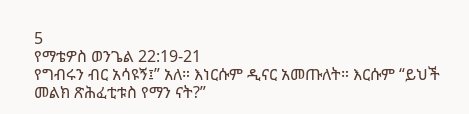5
የማቴዎስ ወንጌል 22:19-21
የግብሩን ብር አሳዩኝ፤” አለ። እነርሱም ዲናር አመጡለት። እርሱም “ይህች መልክ ጽሕፈቲቱስ የማን ናት?”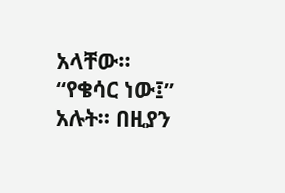አላቸው። “የቄሳር ነው፤” አሉት። በዚያን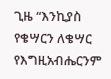ጊዜ “እንኪያስ የቄሣርን ለቄሣር የእግዚአብሔርንም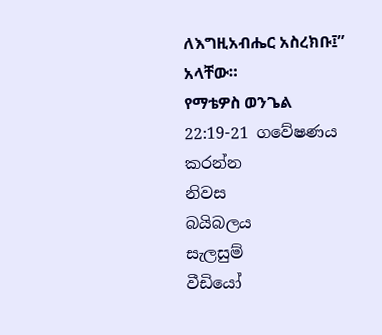ለእግዚአብሔር አስረክቡ፤” አላቸው።
የማቴዎስ ወንጌል 22:19-21 ගවේෂණය කරන්න
නිවස
බයිබලය
සැලසුම්
වීඩියෝ